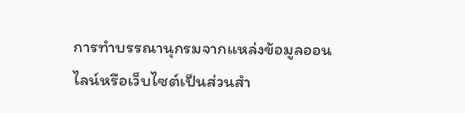การทำบรรณานุกรมจากแหล่งข้อมูลออนไลน์หรือเว็บไซต์เป็นส่วนสำ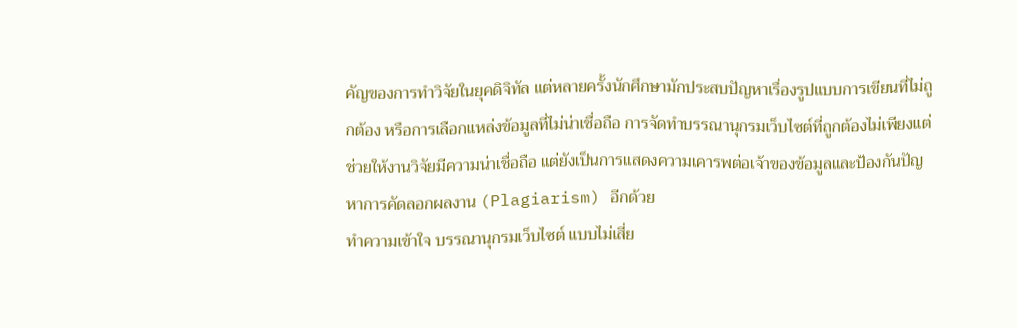คัญของการทำวิจัยในยุคดิจิทัล แต่หลายครั้งนักศึกษามักประสบปัญหาเรื่องรูปแบบการเขียนที่ไม่ถูกต้อง หรือการเลือกแหล่งข้อมูลที่ไม่น่าเชื่อถือ การจัดทำบรรณานุกรมเว็บไซต์ที่ถูกต้องไม่เพียงแต่ช่วยให้งานวิจัยมีความน่าเชื่อถือ แต่ยังเป็นการแสดงความเคารพต่อเจ้าของข้อมูลและป้องกันปัญหาการคัดลอกผลงาน (Plagiarism) อีกด้วย
ทำความเข้าใจ บรรณานุกรมเว็บไซต์ แบบไม่เสี่ย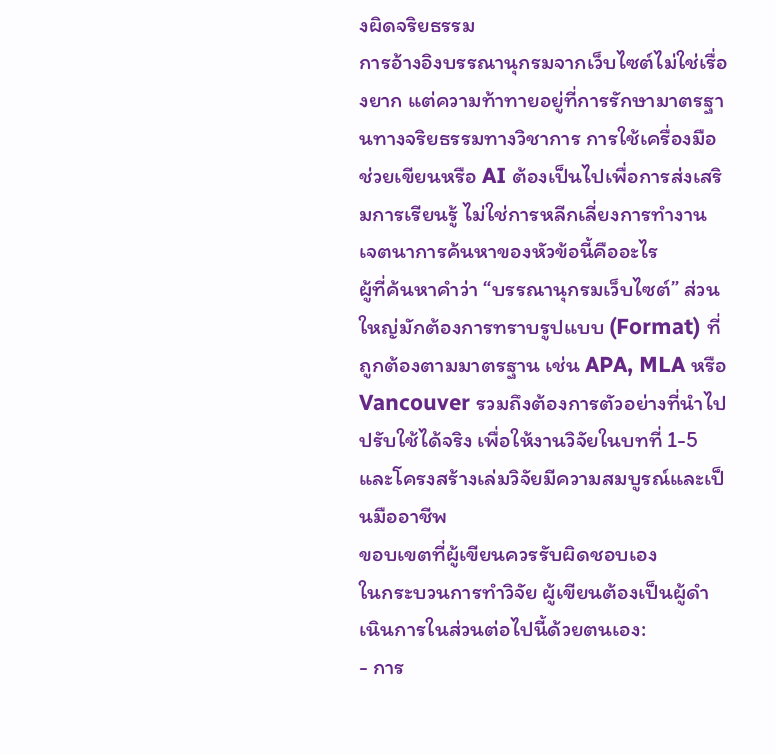งผิดจริยธรรม
การอ้างอิงบรรณานุกรมจากเว็บไซต์ไม่ใช่เรื่องยาก แต่ความท้าทายอยู่ที่การรักษามาตรฐานทางจริยธรรมทางวิชาการ การใช้เครื่องมือช่วยเขียนหรือ AI ต้องเป็นไปเพื่อการส่งเสริมการเรียนรู้ ไม่ใช่การหลีกเลี่ยงการทำงาน
เจตนาการค้นหาของหัวข้อนี้คืออะไร
ผู้ที่ค้นหาคำว่า “บรรณานุกรมเว็บไซต์” ส่วนใหญ่มักต้องการทราบรูปแบบ (Format) ที่ถูกต้องตามมาตรฐาน เช่น APA, MLA หรือ Vancouver รวมถึงต้องการตัวอย่างที่นำไปปรับใช้ได้จริง เพื่อให้งานวิจัยในบทที่ 1-5 และโครงสร้างเล่มวิจัยมีความสมบูรณ์และเป็นมืออาชีพ
ขอบเขตที่ผู้เขียนควรรับผิดชอบเอง
ในกระบวนการทำวิจัย ผู้เขียนต้องเป็นผู้ดำเนินการในส่วนต่อไปนี้ด้วยตนเอง:
- การ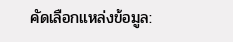คัดเลือกแหล่งข้อมูล: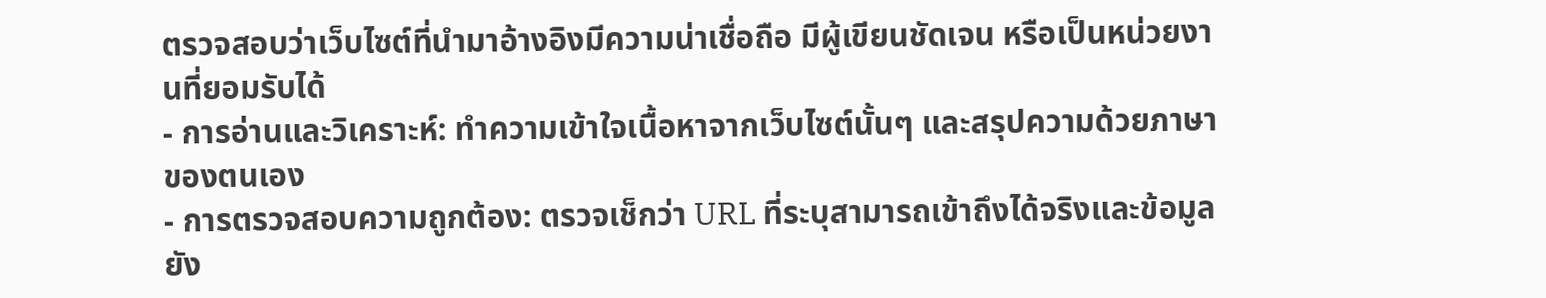ตรวจสอบว่าเว็บไซต์ที่นำมาอ้างอิงมีความน่าเชื่อถือ มีผู้เขียนชัดเจน หรือเป็นหน่วยงานที่ยอมรับได้
- การอ่านและวิเคราะห์: ทำความเข้าใจเนื้อหาจากเว็บไซต์นั้นๆ และสรุปความด้วยภาษาของตนเอง
- การตรวจสอบความถูกต้อง: ตรวจเช็กว่า URL ที่ระบุสามารถเข้าถึงได้จริงและข้อมูลยัง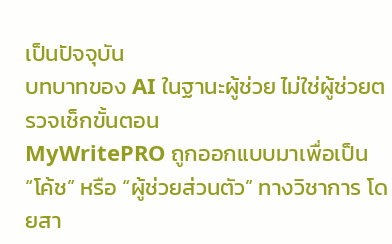เป็นปัจจุบัน
บทบาทของ AI ในฐานะผู้ช่วย ไม่ใช่ผู้ช่วยตรวจเช็กขั้นตอน
MyWritePRO ถูกออกแบบมาเพื่อเป็น “โค้ช” หรือ “ผู้ช่วยส่วนตัว” ทางวิชาการ โดยสา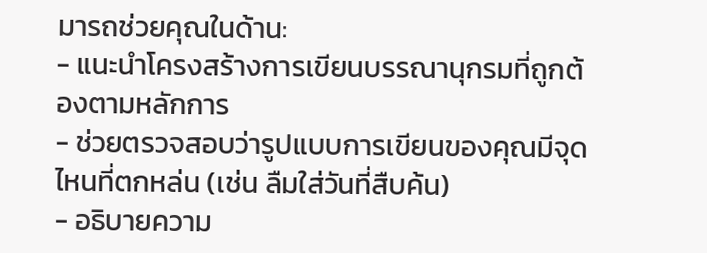มารถช่วยคุณในด้าน:
- แนะนำโครงสร้างการเขียนบรรณานุกรมที่ถูกต้องตามหลักการ
- ช่วยตรวจสอบว่ารูปแบบการเขียนของคุณมีจุดไหนที่ตกหล่น (เช่น ลืมใส่วันที่สืบค้น)
- อธิบายความ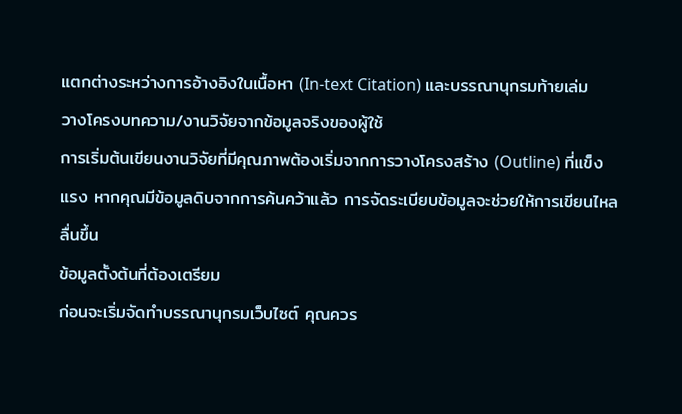แตกต่างระหว่างการอ้างอิงในเนื้อหา (In-text Citation) และบรรณานุกรมท้ายเล่ม
วางโครงบทความ/งานวิจัยจากข้อมูลจริงของผู้ใช้
การเริ่มต้นเขียนงานวิจัยที่มีคุณภาพต้องเริ่มจากการวางโครงสร้าง (Outline) ที่แข็งแรง หากคุณมีข้อมูลดิบจากการค้นคว้าแล้ว การจัดระเบียบข้อมูลจะช่วยให้การเขียนไหลลื่นขึ้น
ข้อมูลตั้งต้นที่ต้องเตรียม
ก่อนจะเริ่มจัดทำบรรณานุกรมเว็บไซต์ คุณควร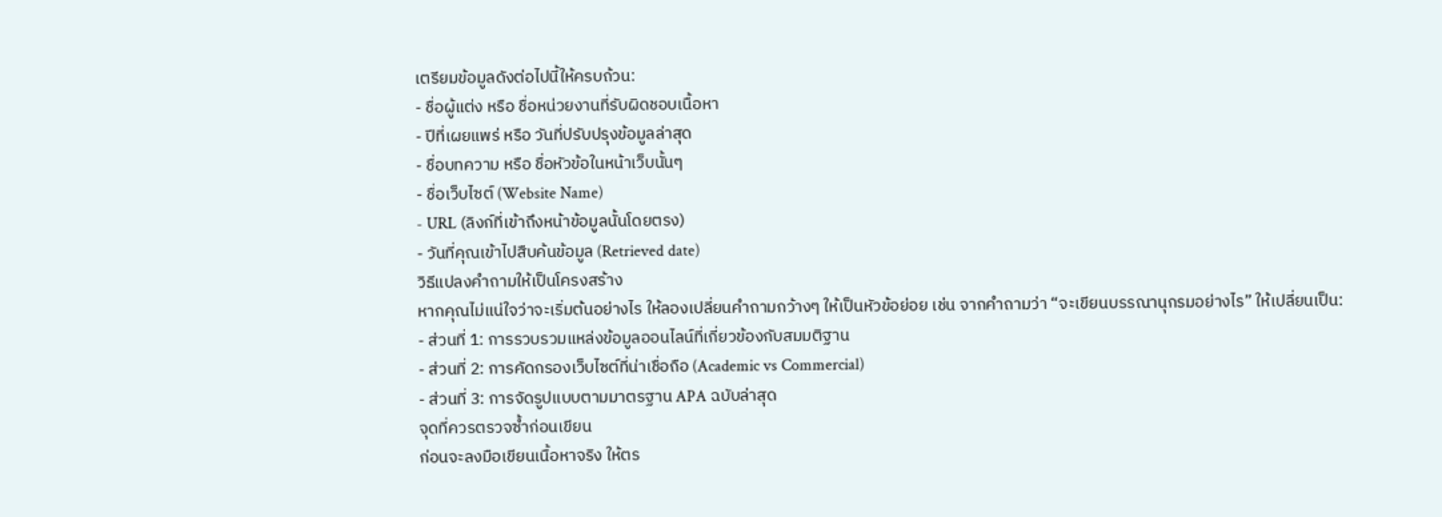เตรียมข้อมูลดังต่อไปนี้ให้ครบถ้วน:
- ชื่อผู้แต่ง หรือ ชื่อหน่วยงานที่รับผิดชอบเนื้อหา
- ปีที่เผยแพร่ หรือ วันที่ปรับปรุงข้อมูลล่าสุด
- ชื่อบทความ หรือ ชื่อหัวข้อในหน้าเว็บนั้นๆ
- ชื่อเว็บไซต์ (Website Name)
- URL (ลิงก์ที่เข้าถึงหน้าข้อมูลนั้นโดยตรง)
- วันที่คุณเข้าไปสืบค้นข้อมูล (Retrieved date)
วิธีแปลงคำถามให้เป็นโครงสร้าง
หากคุณไม่แน่ใจว่าจะเริ่มต้นอย่างไร ให้ลองเปลี่ยนคำถามกว้างๆ ให้เป็นหัวข้อย่อย เช่น จากคำถามว่า “จะเขียนบรรณานุกรมอย่างไร” ให้เปลี่ยนเป็น:
- ส่วนที่ 1: การรวบรวมแหล่งข้อมูลออนไลน์ที่เกี่ยวข้องกับสมมติฐาน
- ส่วนที่ 2: การคัดกรองเว็บไซต์ที่น่าเชื่อถือ (Academic vs Commercial)
- ส่วนที่ 3: การจัดรูปแบบตามมาตรฐาน APA ฉบับล่าสุด
จุดที่ควรตรวจซ้ำก่อนเขียน
ก่อนจะลงมือเขียนเนื้อหาจริง ให้ตร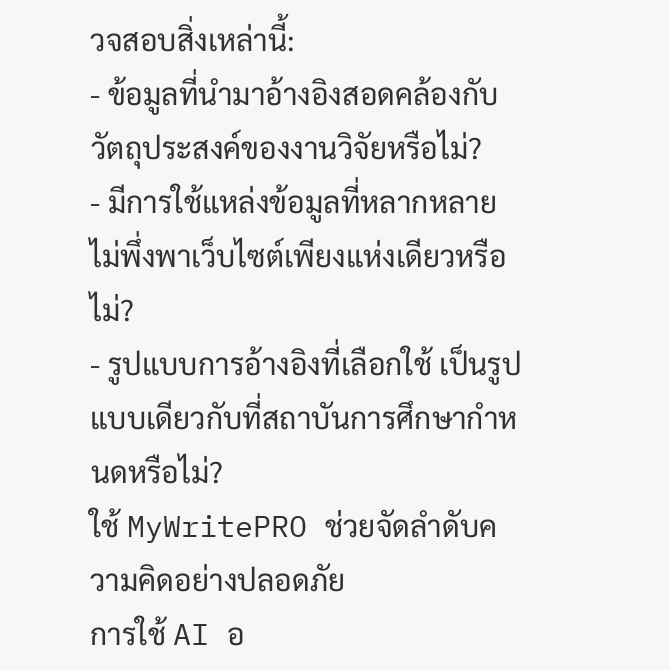วจสอบสิ่งเหล่านี้:
- ข้อมูลที่นำมาอ้างอิงสอดคล้องกับวัตถุประสงค์ของงานวิจัยหรือไม่?
- มีการใช้แหล่งข้อมูลที่หลากหลาย ไม่พึ่งพาเว็บไซต์เพียงแห่งเดียวหรือไม่?
- รูปแบบการอ้างอิงที่เลือกใช้ เป็นรูปแบบเดียวกับที่สถาบันการศึกษากำหนดหรือไม่?
ใช้ MyWritePRO ช่วยจัดลำดับความคิดอย่างปลอดภัย
การใช้ AI อ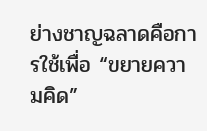ย่างชาญฉลาดคือการใช้เพื่อ “ขยายความคิด”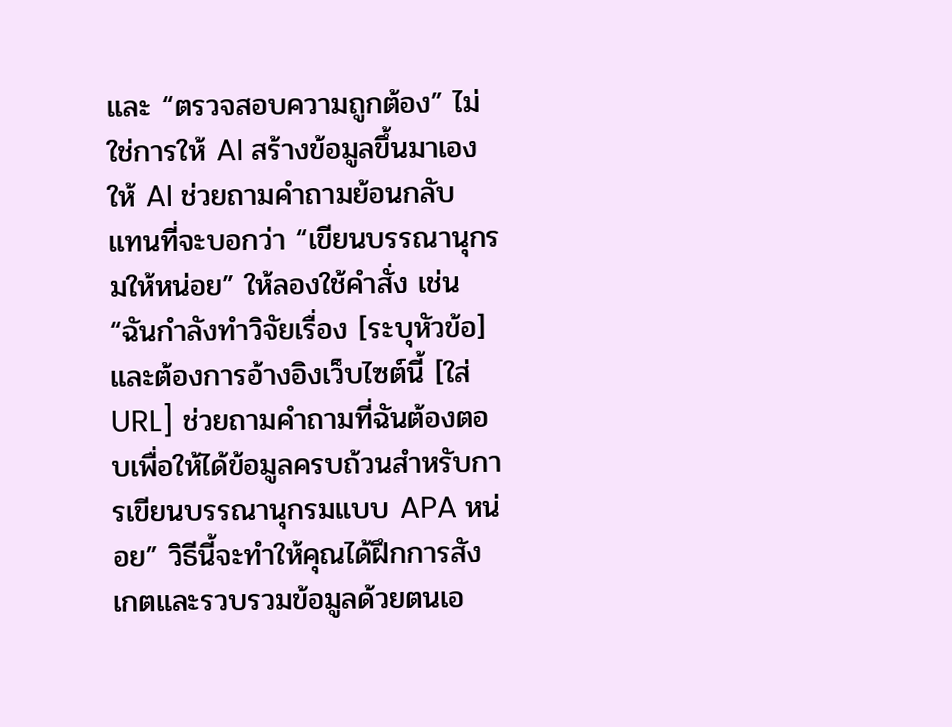และ “ตรวจสอบความถูกต้อง” ไม่ใช่การให้ AI สร้างข้อมูลขึ้นมาเอง
ให้ AI ช่วยถามคำถามย้อนกลับ
แทนที่จะบอกว่า “เขียนบรรณานุกรมให้หน่อย” ให้ลองใช้คำสั่ง เช่น “ฉันกำลังทำวิจัยเรื่อง [ระบุหัวข้อ] และต้องการอ้างอิงเว็บไซต์นี้ [ใส่ URL] ช่วยถามคำถามที่ฉันต้องตอบเพื่อให้ได้ข้อมูลครบถ้วนสำหรับการเขียนบรรณานุกรมแบบ APA หน่อย” วิธีนี้จะทำให้คุณได้ฝึกการสังเกตและรวบรวมข้อมูลด้วยตนเอ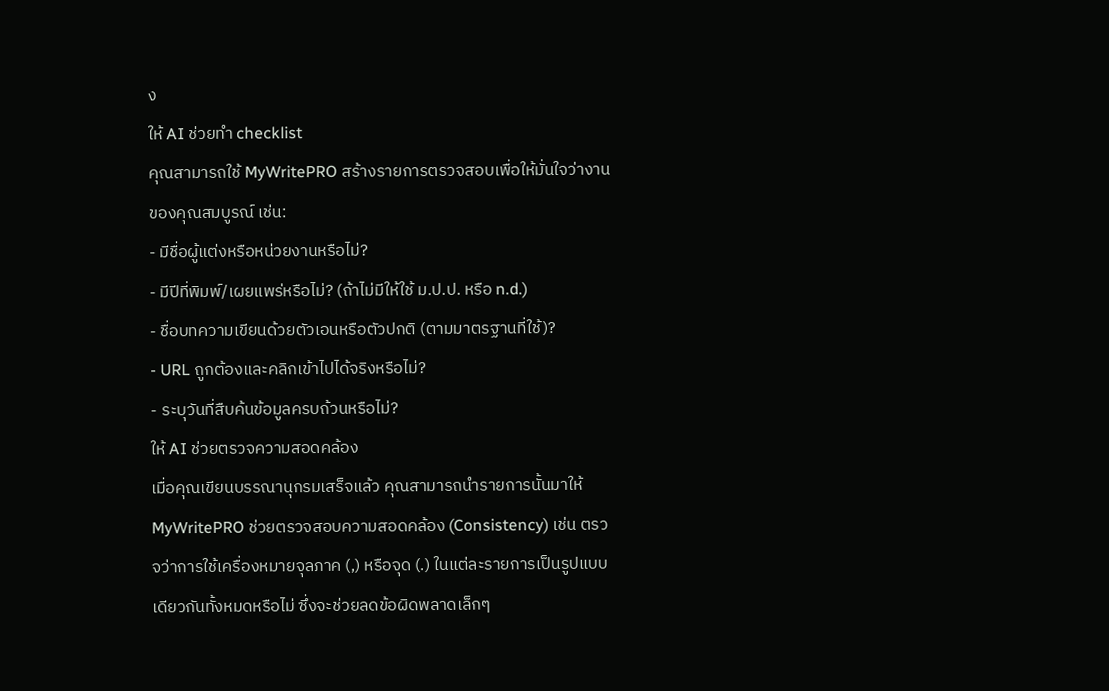ง
ให้ AI ช่วยทำ checklist
คุณสามารถใช้ MyWritePRO สร้างรายการตรวจสอบเพื่อให้มั่นใจว่างานของคุณสมบูรณ์ เช่น:
- มีชื่อผู้แต่งหรือหน่วยงานหรือไม่?
- มีปีที่พิมพ์/เผยแพร่หรือไม่? (ถ้าไม่มีให้ใช้ ม.ป.ป. หรือ n.d.)
- ชื่อบทความเขียนด้วยตัวเอนหรือตัวปกติ (ตามมาตรฐานที่ใช้)?
- URL ถูกต้องและคลิกเข้าไปได้จริงหรือไม่?
- ระบุวันที่สืบค้นข้อมูลครบถ้วนหรือไม่?
ให้ AI ช่วยตรวจความสอดคล้อง
เมื่อคุณเขียนบรรณานุกรมเสร็จแล้ว คุณสามารถนำรายการนั้นมาให้ MyWritePRO ช่วยตรวจสอบความสอดคล้อง (Consistency) เช่น ตรวจว่าการใช้เครื่องหมายจุลภาค (,) หรือจุด (.) ในแต่ละรายการเป็นรูปแบบเดียวกันทั้งหมดหรือไม่ ซึ่งจะช่วยลดข้อผิดพลาดเล็กๆ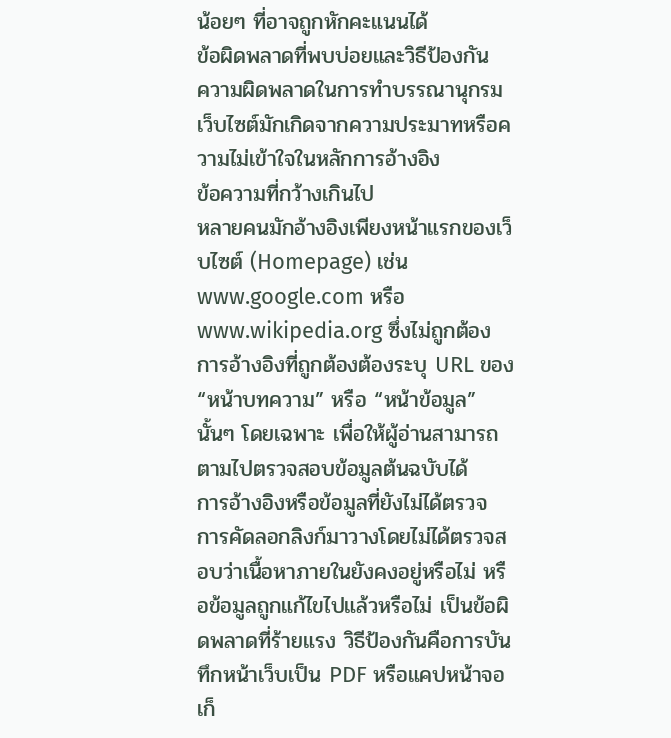น้อยๆ ที่อาจถูกหักคะแนนได้
ข้อผิดพลาดที่พบบ่อยและวิธีป้องกัน
ความผิดพลาดในการทำบรรณานุกรมเว็บไซต์มักเกิดจากความประมาทหรือความไม่เข้าใจในหลักการอ้างอิง
ข้อความที่กว้างเกินไป
หลายคนมักอ้างอิงเพียงหน้าแรกของเว็บไซต์ (Homepage) เช่น www.google.com หรือ www.wikipedia.org ซึ่งไม่ถูกต้อง การอ้างอิงที่ถูกต้องต้องระบุ URL ของ “หน้าบทความ” หรือ “หน้าข้อมูล” นั้นๆ โดยเฉพาะ เพื่อให้ผู้อ่านสามารถตามไปตรวจสอบข้อมูลต้นฉบับได้
การอ้างอิงหรือข้อมูลที่ยังไม่ได้ตรวจ
การคัดลอกลิงก์มาวางโดยไม่ได้ตรวจสอบว่าเนื้อหาภายในยังคงอยู่หรือไม่ หรือข้อมูลถูกแก้ไขไปแล้วหรือไม่ เป็นข้อผิดพลาดที่ร้ายแรง วิธีป้องกันคือการบันทึกหน้าเว็บเป็น PDF หรือแคปหน้าจอเก็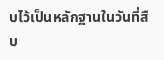บไว้เป็นหลักฐานในวันที่สืบ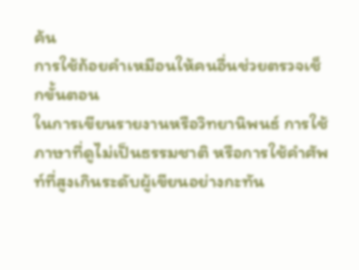ค้น
การใช้ถ้อยคำเหมือนให้คนอื่นช่วยตรวจเช็กขั้นตอน
ในการเขียนรายงานหรือวิทยานิพนธ์ การใช้ภาษาที่ดูไม่เป็นธรรมชาติ หรือการใช้คำศัพท์ที่สูงเกินระดับผู้เขียนอย่างกะทัน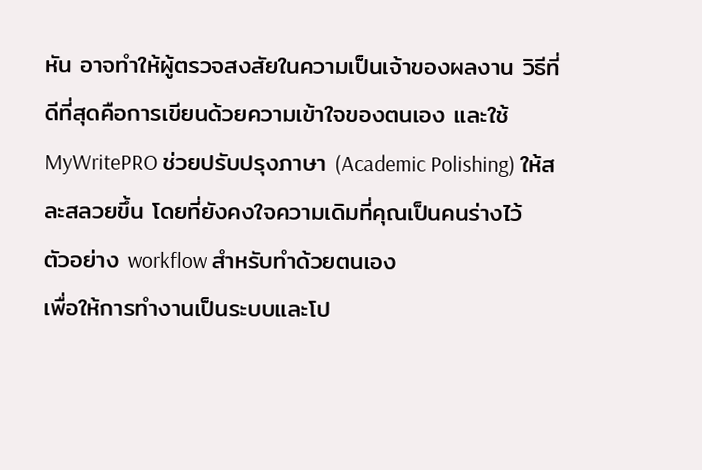หัน อาจทำให้ผู้ตรวจสงสัยในความเป็นเจ้าของผลงาน วิธีที่ดีที่สุดคือการเขียนด้วยความเข้าใจของตนเอง และใช้ MyWritePRO ช่วยปรับปรุงภาษา (Academic Polishing) ให้สละสลวยขึ้น โดยที่ยังคงใจความเดิมที่คุณเป็นคนร่างไว้
ตัวอย่าง workflow สำหรับทำด้วยตนเอง
เพื่อให้การทำงานเป็นระบบและโป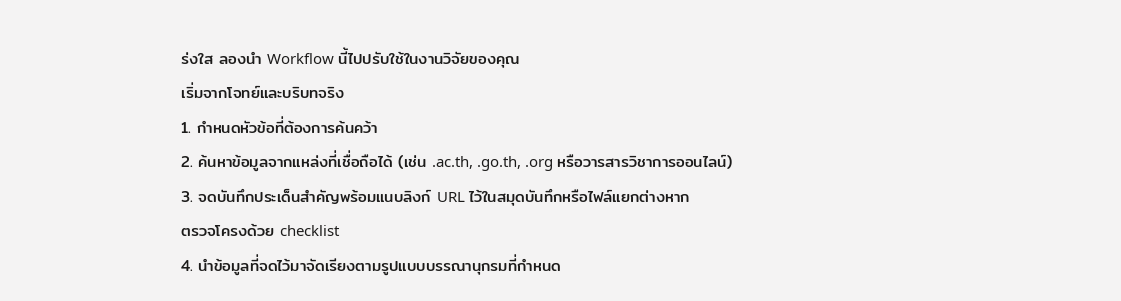ร่งใส ลองนำ Workflow นี้ไปปรับใช้ในงานวิจัยของคุณ
เริ่มจากโจทย์และบริบทจริง
1. กำหนดหัวข้อที่ต้องการค้นคว้า
2. ค้นหาข้อมูลจากแหล่งที่เชื่อถือได้ (เช่น .ac.th, .go.th, .org หรือวารสารวิชาการออนไลน์)
3. จดบันทึกประเด็นสำคัญพร้อมแนบลิงก์ URL ไว้ในสมุดบันทึกหรือไฟล์แยกต่างหาก
ตรวจโครงด้วย checklist
4. นำข้อมูลที่จดไว้มาจัดเรียงตามรูปแบบบรรณานุกรมที่กำหนด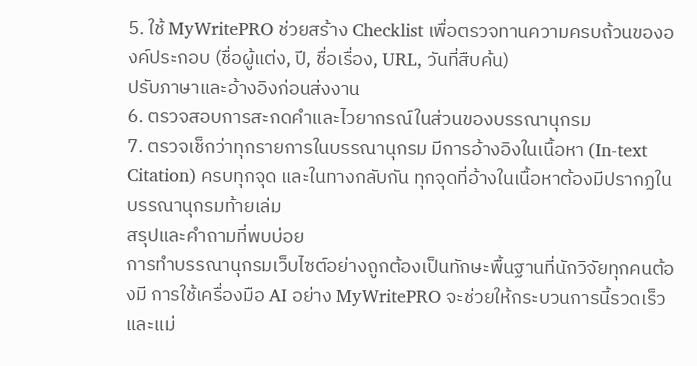5. ใช้ MyWritePRO ช่วยสร้าง Checklist เพื่อตรวจทานความครบถ้วนขององค์ประกอบ (ชื่อผู้แต่ง, ปี, ชื่อเรื่อง, URL, วันที่สืบค้น)
ปรับภาษาและอ้างอิงก่อนส่งงาน
6. ตรวจสอบการสะกดคำและไวยากรณ์ในส่วนของบรรณานุกรม
7. ตรวจเช็กว่าทุกรายการในบรรณานุกรม มีการอ้างอิงในเนื้อหา (In-text Citation) ครบทุกจุด และในทางกลับกัน ทุกจุดที่อ้างในเนื้อหาต้องมีปรากฏในบรรณานุกรมท้ายเล่ม
สรุปและคำถามที่พบบ่อย
การทำบรรณานุกรมเว็บไซต์อย่างถูกต้องเป็นทักษะพื้นฐานที่นักวิจัยทุกคนต้องมี การใช้เครื่องมือ AI อย่าง MyWritePRO จะช่วยให้กระบวนการนี้รวดเร็วและแม่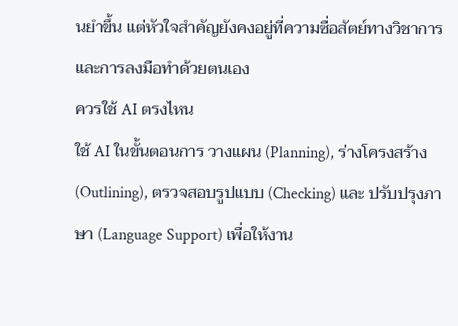นยำขึ้น แต่หัวใจสำคัญยังคงอยู่ที่ความซื่อสัตย์ทางวิชาการและการลงมือทำด้วยตนเอง
ควรใช้ AI ตรงไหน
ใช้ AI ในขั้นตอนการ วางแผน (Planning), ร่างโครงสร้าง (Outlining), ตรวจสอบรูปแบบ (Checking) และ ปรับปรุงภาษา (Language Support) เพื่อให้งาน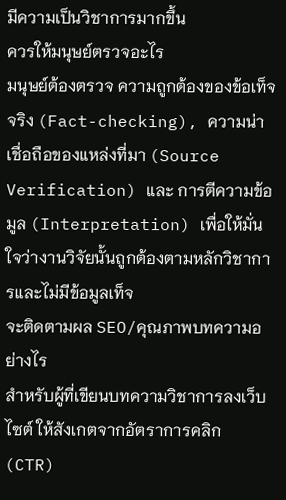มีความเป็นวิชาการมากขึ้น
ควรให้มนุษย์ตรวจอะไร
มนุษย์ต้องตรวจ ความถูกต้องของข้อเท็จจริง (Fact-checking), ความน่าเชื่อถือของแหล่งที่มา (Source Verification) และ การตีความข้อมูล (Interpretation) เพื่อให้มั่นใจว่างานวิจัยนั้นถูกต้องตามหลักวิชาการและไม่มีข้อมูลเท็จ
จะติดตามผล SEO/คุณภาพบทความอย่างไร
สำหรับผู้ที่เขียนบทความวิชาการลงเว็บไซต์ ให้สังเกตจากอัตราการคลิก (CTR)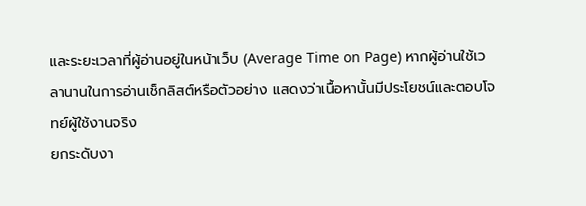และระยะเวลาที่ผู้อ่านอยู่ในหน้าเว็บ (Average Time on Page) หากผู้อ่านใช้เวลานานในการอ่านเช็กลิสต์หรือตัวอย่าง แสดงว่าเนื้อหานั้นมีประโยชน์และตอบโจทย์ผู้ใช้งานจริง
ยกระดับงา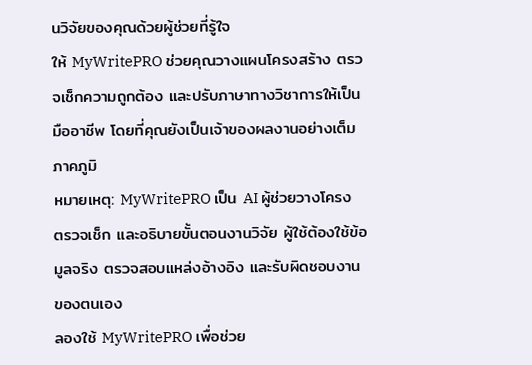นวิจัยของคุณด้วยผู้ช่วยที่รู้ใจ
ให้ MyWritePRO ช่วยคุณวางแผนโครงสร้าง ตรวจเช็กความถูกต้อง และปรับภาษาทางวิชาการให้เป็นมืออาชีพ โดยที่คุณยังเป็นเจ้าของผลงานอย่างเต็มภาคภูมิ
หมายเหตุ: MyWritePRO เป็น AI ผู้ช่วยวางโครง ตรวจเช็ก และอธิบายขั้นตอนงานวิจัย ผู้ใช้ต้องใช้ข้อมูลจริง ตรวจสอบแหล่งอ้างอิง และรับผิดชอบงานของตนเอง
ลองใช้ MyWritePRO เพื่อช่วย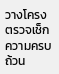วางโครง ตรวจเช็กความครบถ้วน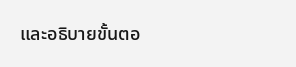และอธิบายขั้นตอ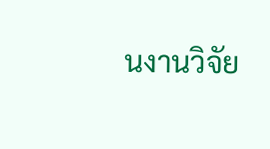นงานวิจัย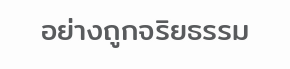อย่างถูกจริยธรรม